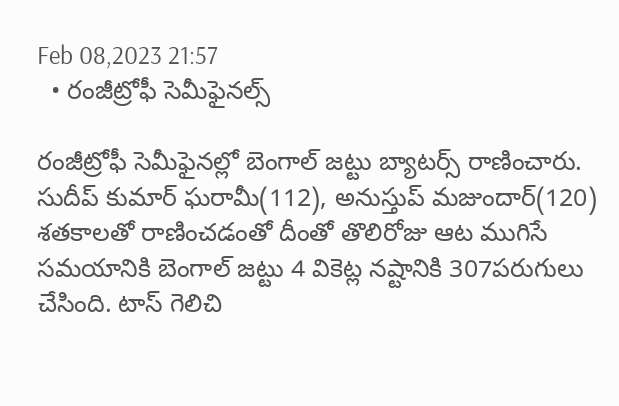Feb 08,2023 21:57
  • రంజీట్రోఫీ సెమీఫైనల్స్‌

రంజీట్రోఫీ సెమీఫైనల్లో బెంగాల్‌ జట్టు బ్యాటర్స్‌ రాణించారు. సుదీప్‌ కుమార్‌ ఘరామీ(112), అనుస్తుప్‌ మజుందార్‌(120) శతకాలతో రాణించడంతో దీంతో తొలిరోజు ఆట ముగిసే సమయానికి బెంగాల్‌ జట్టు 4 వికెట్ల నష్టానికి 307పరుగులు చేసింది. టాస్‌ గెలిచి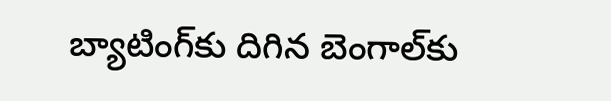బ్యాటింగ్‌కు దిగిన బెంగాల్‌కు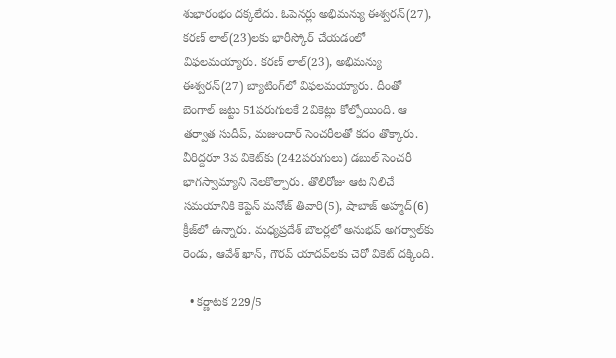శుభారంభం దక్కలేదు. ఓపెనర్లు అభిమన్యు ఈశ్వరన్‌(27), కరణ్‌ లాల్‌(23)లకు భారీస్కోర్‌ చేయడంలో విఫలమయ్యారు. కరణ్‌ లాల్‌(23), అభిమన్యు ఈశ్వరన్‌(27) బ్యాటింగ్‌లో విఫలమయ్యారు. దీంతో బెంగాల్‌ జట్టు 51పరుగులకే 2వికెట్లు కోల్పోయింది. ఆ తర్వాత సుదీప్‌, మజుందార్‌ సెంచరీలతో కదం తొక్కారు. వీరిద్దరూ 3వ వికెట్‌కు (242పరుగులు) డబుల్‌ సెంచరీ భాగస్వామ్యాని నెలకొల్పారు. తొలిరోజు ఆట నిలిచే సమయానికి కెప్టెన్‌ మనోజ్‌ తివారి(5), షాబాజ్‌ అహ్మద్‌(6) క్రీజ్‌లో ఉన్నారు. మధ్యప్రదేశ్‌ బౌలర్లలో అనుభవ్‌ అగర్వాల్‌కు రెండు, ఆవేశ్‌ ఖాన్‌, గౌరవ్‌ యాదవ్‌లకు చెరో వికెట్‌ దక్కింది.

  • కర్ణాటక 229/5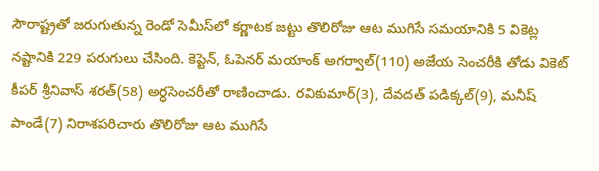సౌరాష్ట్రతో జరుగుతున్న రెండో సెమీస్‌లో కర్ణాటక జట్టు తొలిరోజు ఆట ముగిసే సమయానికి 5 వికెట్ల నష్టానికి 229 పరుగులు చేసింది. కెప్టెన్‌, ఓపెనర్‌ మయాంక్‌ అగర్వాల్‌(110) అజేయ సెంచరీకి తోడు వికెట్‌ కీపర్‌ శ్రీనివాస్‌ శరత్‌(58) అర్ధసెంచరీతో రాణించాడు. రవికుమార్‌(3), దేవదత్‌ పడిక్కల్‌(9), మనీష్‌ పాండే(7) నిరాశపరిచారు తొలిరోజు ఆట ముగిసే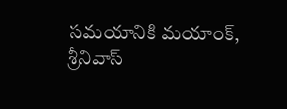సమయానికి మయాంక్‌, శ్రీనివాస్‌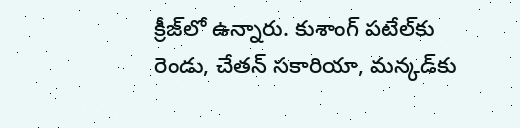క్రీజ్‌లో ఉన్నారు. కుశాంగ్‌ పటేల్‌కు రెండు, చేతన్‌ సకారియా, మన్కడ్‌కు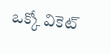ఒక్కో వికెట్‌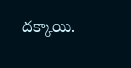దక్కాయి.